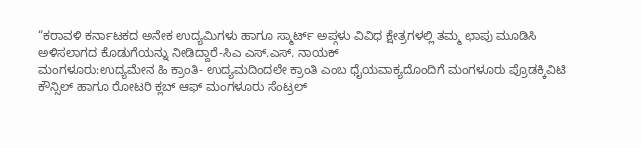“ಕರಾವಳಿ ಕರ್ನಾಟಕದ ಅನೇಕ ಉದ್ಯಮಿಗಳು ಹಾಗೂ ಸ್ಮಾರ್ಟ್ ಅಪ್ಗಳು ವಿವಿಧ ಕ್ಷೇತ್ರಗಳಲ್ಲಿ ತಮ್ಮ ಛಾಪು ಮೂಡಿಸಿ ಅಳಿಸಲಾಗದ ಕೊಡುಗೆಯನ್ನು ನೀಡಿದ್ದಾರೆ-ಸಿಎ ಎಸ್.ಎಸ್. ನಾಯಕ್
ಮಂಗಳೂರು:ಉದ್ಯಮೇನ ಹಿ ಕ್ರಾಂತಿ- ಉದ್ಯಮದಿಂದಲೇ ಕ್ರಾಂತಿ ಎಂಬ ಧೈಯವಾಕ್ಯದೊಂದಿಗೆ ಮಂಗಳೂರು ಪ್ರೊಡಕ್ಕಿವಿಟಿ ಕೌನ್ಸಿಲ್ ಹಾಗೂ ರೋಟರಿ ಕ್ಲಬ್ ಆಫ್ ಮಂಗಳೂರು ಸೆಂಟ್ರಲ್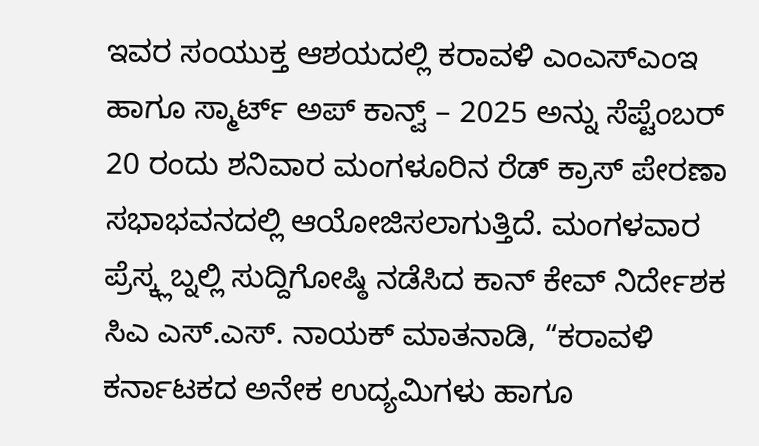ಇವರ ಸಂಯುಕ್ತ ಆಶಯದಲ್ಲಿ ಕರಾವಳಿ ಎಂಎಸ್ಎಂಇ ಹಾಗೂ ಸ್ಮಾರ್ಟ್ ಅಪ್ ಕಾನ್ವ್ – 2025 ಅನ್ನು ಸೆಪ್ಟೆಂಬರ್ 20 ರಂದು ಶನಿವಾರ ಮಂಗಳೂರಿನ ರೆಡ್ ಕ್ರಾಸ್ ಪೇರಣಾ ಸಭಾಭವನದಲ್ಲಿ ಆಯೋಜಿಸಲಾಗುತ್ತಿದೆ. ಮಂಗಳವಾರ ಪ್ರೆಸ್ಕ್ಲಬ್ನಲ್ಲಿ ಸುದ್ದಿಗೋಷ್ಠಿ ನಡೆಸಿದ ಕಾನ್ ಕೇವ್ ನಿರ್ದೇಶಕ ಸಿಎ ಎಸ್.ಎಸ್. ನಾಯಕ್ ಮಾತನಾಡಿ, “ಕರಾವಳಿ ಕರ್ನಾಟಕದ ಅನೇಕ ಉದ್ಯಮಿಗಳು ಹಾಗೂ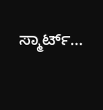ಸ್ಮಾರ್ಟ್…